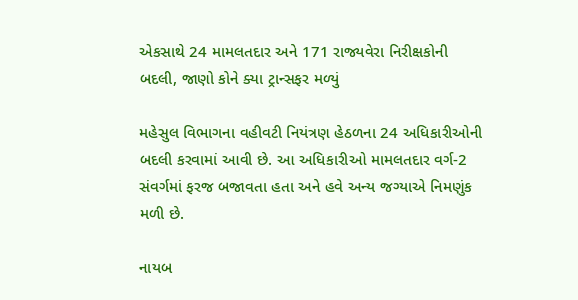એકસાથે 24 મામલતદાર અને 171 રાજ્યવેરા નિરીક્ષકોની બદલી, જાણો કોને ક્યા ટ્રાન્સફર મળ્યું

મહેસુલ વિભાગના વહીવટી નિયંત્રણ હેઠળના 24 અધિકારીઓની બદલી કરવામાં આવી છે. આ અધિકારીઓ મામલતદાર વર્ગ-2 સંવર્ગમાં ફરજ બજાવતા હતા અને હવે અન્ય જગ્યાએ નિમણુંક મળી છે.

નાયબ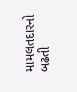મામલતદારનો બઢતી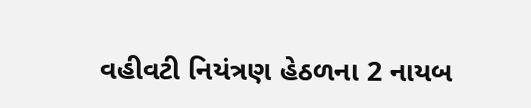વહીવટી નિયંત્રણ હેઠળના 2 નાયબ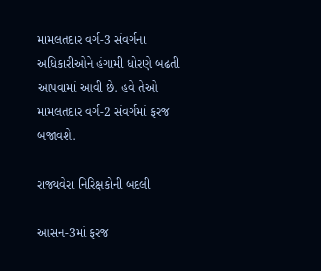મામલતદાર વર્ગ-3 સંવર્ગના અધિકારીઓને હંગામી ધોરણે બઢતી આપવામાં આવી છે. હવે તેઓ મામલતદાર વર્ગ-2 સંવર્ગમાં ફરજ બજાવશે.

રાજ્યવેરા નિરિક્ષકોની બદલી

આસન-3માં ફરજ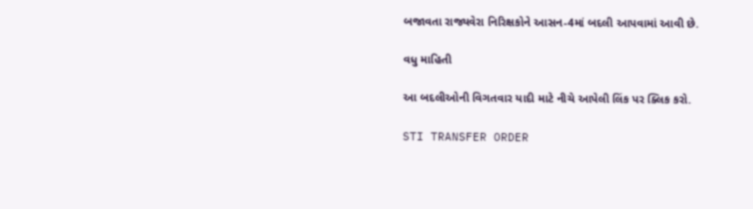બજાવતા રાજ્યવેરા નિરિક્ષકોને આસન-4માં બદલી આપવામાં આવી છે.

વધુ માહિતી

આ બદલીઓની વિગતવાર યાદી માટે નીચે આપેલી લિંક પર ક્લિક કરો.

STI TRANSFER ORDER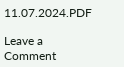11.07.2024.PDF

Leave a Comment